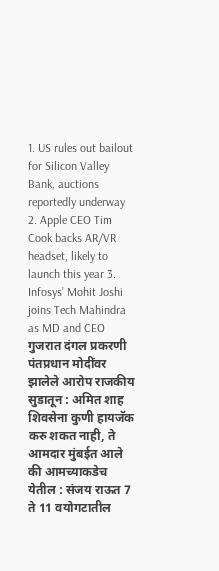1. US rules out bailout for Silicon Valley Bank, auctions reportedly underway 2. Apple CEO Tim Cook backs AR/VR headset, likely to launch this year 3. Infosys’ Mohit Joshi joins Tech Mahindra as MD and CEO गुजरात दंगल प्रकरणी पंतप्रधान मोदींवर झालेले आरोप राजकीय सुडातून : अमित शाह शिवसेना कुणी हायजॅक करु शकत नाही, ते आमदार मुंबईत आले की आमच्याकडेच येतील : संजय राऊत 7 ते 11 वयोगटातील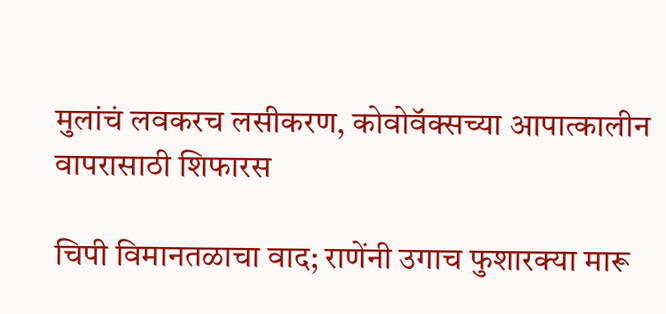मुलांचं लवकरच लसीकरण, कोवोवॅक्सच्या आपात्कालीन वापरासाठी शिफारस

चिपी विमानतळाचा वाद; राणेंनी उगाच फुशारक्या मारू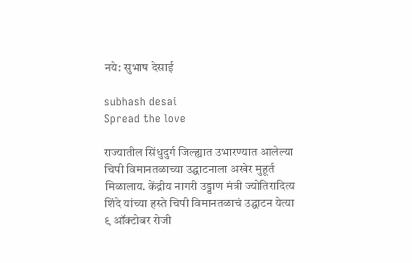नये: सुभाष देसाई

subhash desai
Spread the love

राज्यातील सिंधुदुर्ग जिल्ह्यात उभारण्यात आलेल्या चिपी विमानतळाच्या उद्घाटनाला अखेर मुहूर्त मिळालाय. केंद्रीय नागरी उड्डाण मंत्री ज्योतिरादित्य शिंदे यांच्या हस्ते चिपी विमानतळाचं उद्घाटन येत्या ९ ऑक्टोबर रोजी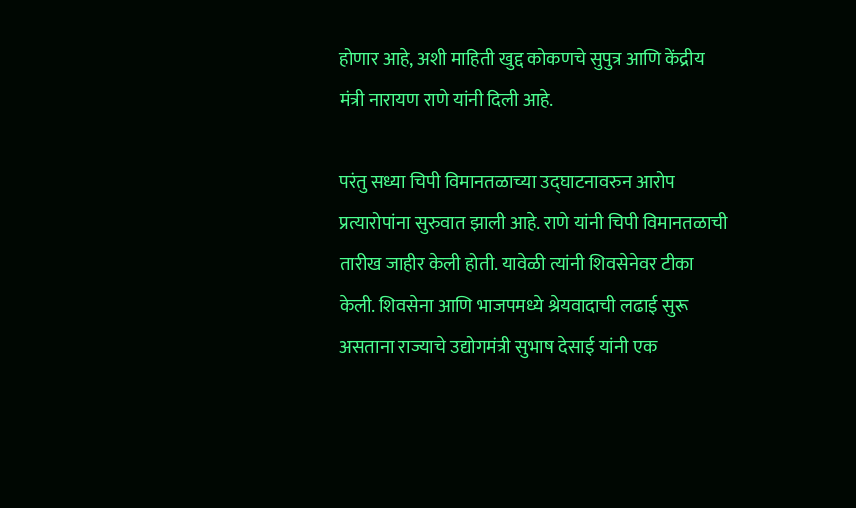होणार आहे, अशी माहिती खुद्द कोकणचे सुपुत्र आणि केंद्रीय मंत्री नारायण राणे यांनी दिली आहे.

परंतु सध्या चिपी विमानतळाच्या उद्घाटनावरुन आरोप प्रत्यारोपांना सुरुवात झाली आहे. राणे यांनी चिपी विमानतळाची तारीख जाहीर केली होती. यावेळी त्यांनी शिवसेनेवर टीका केली. शिवसेना आणि भाजपमध्ये श्रेयवादाची लढाई सुरू असताना राज्याचे उद्योगमंत्री सुभाष देसाई यांनी एक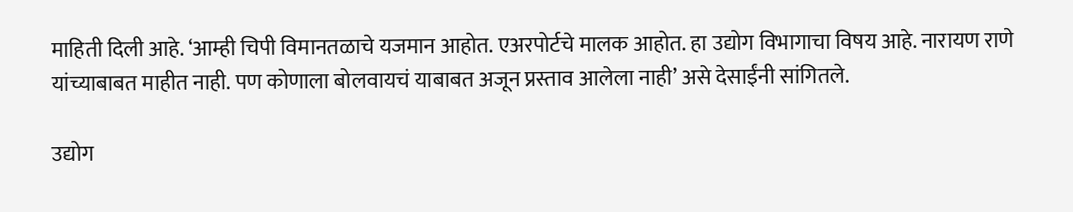माहिती दिली आहे. ‘आम्ही चिपी विमानतळाचे यजमान आहोत. एअरपोर्टचे मालक आहोत. हा उद्योग विभागाचा विषय आहे. नारायण राणे यांच्याबाबत माहीत नाही. पण कोणाला बोलवायचं याबाबत अजून प्रस्ताव आलेला नाही’ असे देसाईंनी सांगितले.

उद्योग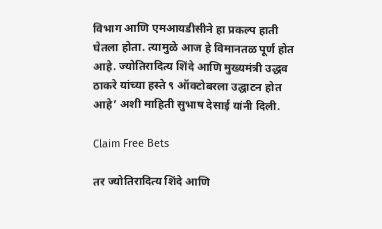विभाग आणि एमआयडीसीने हा प्रकल्प हाती घेतला होता. त्यामुळे आज हे विमानतळ पूर्ण होत आहे. ज्योतिरादित्य शिंदे आणि मुख्यमंत्री उद्धव ठाकरे यांच्या हस्ते ९ ऑक्टोबरला उद्घाटन होत आहे’ अशी माहिती सुभाष देसाई यांनी दिली.

Claim Free Bets

तर ज्योतिरादित्य शिंदे आणि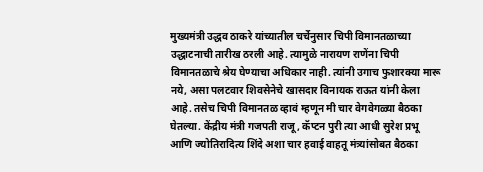मुख्यमंत्री उद्धव ठाकरे यांच्यातील चर्चेनुसार चिपी विमानतळाच्या उद्धाटनाची तारीख ठरली आहे. त्यामुळे नारायण राणेंना चिपी विमानतळाचे श्रेय घेण्याचा अधिकार नाही. त्यांनी उगाच फुशारक्या मारू नये, असा पलटवार शिवसेनेचे खासदार विनायक राऊत यांनी केला आहे. तसेच चिपी विमानतळ व्हावं म्हणून मी चार वेगवेगळ्या बैठका घेतल्या. केंद्रीय मंत्री गजपती राजू, कॅप्टन पुरी त्या आधी सुरेश प्रभू आणि ज्योतिरादित्य शिंदे अशा चार हवाई वाहतू मंत्र्यांसोबत बैठका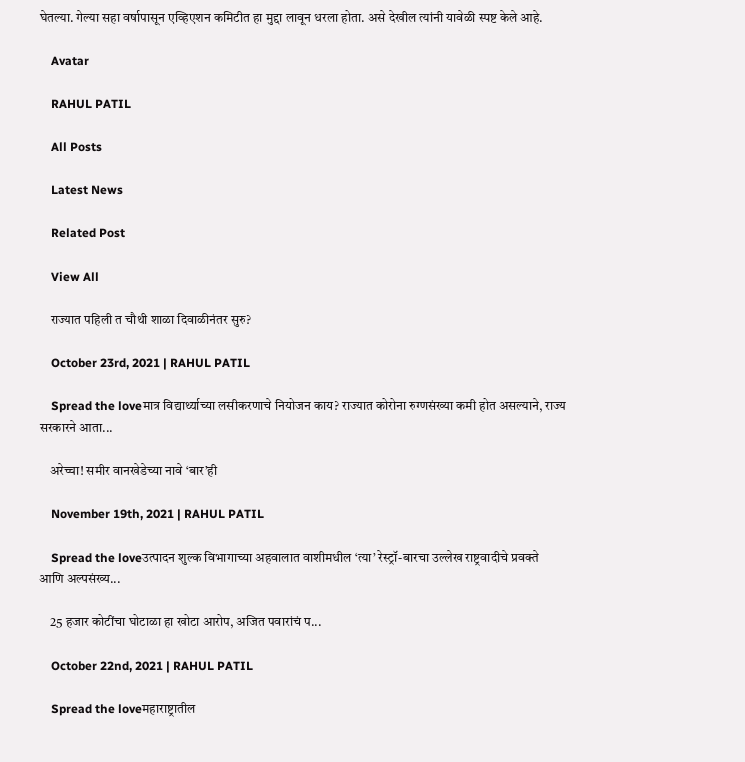घेतल्या. गेल्या सहा वर्षापासून एव्हिएशन कमिटीत हा मुद्दा लावून धरला होता. असे देखील त्यांनी यावेळी स्पष्ट केले आहे.

    Avatar

    RAHUL PATIL

    All Posts

    Latest News

    Related Post

    View All

    राज्यात पहिली त चौथी शाळा दिवाळीनंतर सुरु?

    October 23rd, 2021 | RAHUL PATIL

    Spread the loveमात्र विद्यार्थ्याच्या लसीकरणाचे नियोजन काय? राज्यात कोरोना रुग्णसंख्या कमी होत असल्याने, राज्य सरकारने आता...

    अरेच्चा! समीर वानखेडेच्या नावे ‘बार’ही

    November 19th, 2021 | RAHUL PATIL

    Spread the loveउत्पादन शुल्क विभागाच्या अहवालात वाशीमधील ‘त्या’ रेस्ट्रॉ-बारचा उल्लेख राष्ट्रवादीचे प्रवक्ते आणि अल्पसंख्य...

    25 हजार कोटींचा घोटाळा हा खोटा आरोप, अजित पवारांचं प...

    October 22nd, 2021 | RAHUL PATIL

    Spread the loveमहाराष्ट्रातील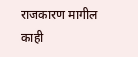राजकारण मागील काही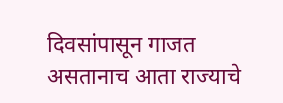दिवसांपासून गाजत असतानाच आता राज्याचे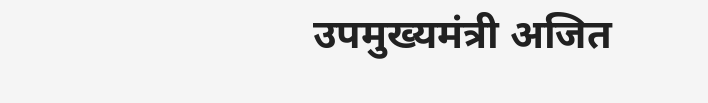उपमुख्यमंत्री अजित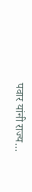पवार यांनी राज्य...